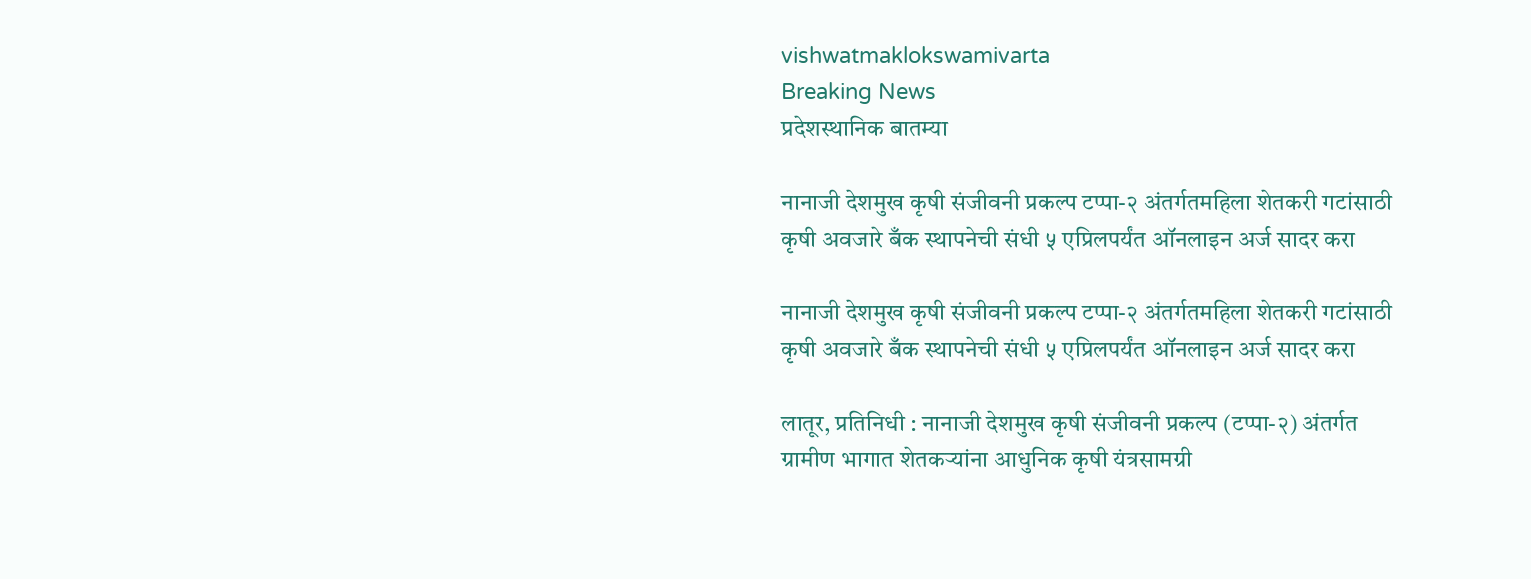vishwatmaklokswamivarta
Breaking News
प्रदेशस्थानिक बातम्या

नानाजी देशमुख कृषी संजीवनी प्रकल्प टप्पा-२ अंतर्गतमहिला शेतकरी गटांसाठी कृषी अवजारे बँक स्थापनेची संधी ५ एप्रिलपर्यंत ऑनलाइन अर्ज सादर करा

नानाजी देशमुख कृषी संजीवनी प्रकल्प टप्पा-२ अंतर्गतमहिला शेतकरी गटांसाठी कृषी अवजारे बँक स्थापनेची संधी ५ एप्रिलपर्यंत ऑनलाइन अर्ज सादर करा

लातूर, प्रतिनिधी : नानाजी देशमुख कृषी संजीवनी प्रकल्प (टप्पा-२) अंतर्गत ग्रामीण भागात शेतकऱ्यांना आधुनिक कृषी यंत्रसामग्री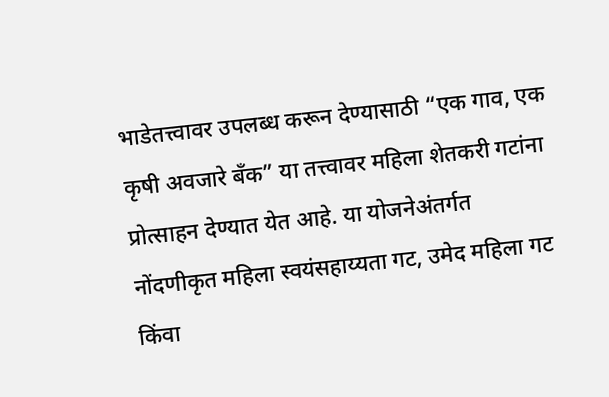भाडेतत्त्वावर उपलब्ध करून देण्यासाठी “एक गाव, एक कृषी अवजारे बँक” या तत्त्वावर महिला शेतकरी गटांना प्रोत्साहन देण्यात येत आहे. या योजनेअंतर्गत नोंदणीकृत महिला स्वयंसहाय्यता गट, उमेद महिला गट किंवा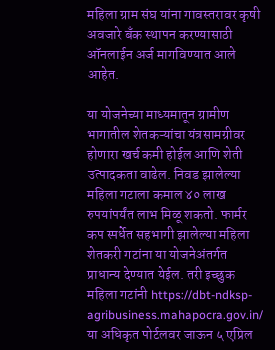महिला ग्राम संघ यांना गावस्तरावर कृषी अवजारे बँक स्थापन करण्यासाठी ऑनलाईन अर्ज मागविण्यात आले आहेत.

या योजनेच्या माध्यमातून ग्रामीण भागातील शेतकऱ्यांचा यंत्रसामग्रीवर होणारा खर्च कमी होईल आणि शेती उत्पादकता वाढेल. निवड झालेल्या महिला गटाला कमाल ४० लाख रुपयांपर्यंत लाभ मिळू शकतो. फार्मर कप स्पर्धेत सहभागी झालेल्या महिला शेतकरी गटांना या योजनेअंतर्गत प्राधान्य देण्यात येईल. तरी इच्छुक महिला गटांनी https://dbt-ndksp-agribusiness.mahapocra.gov.in/ या अधिकृत पोर्टलवर जाऊन ५ एप्रिल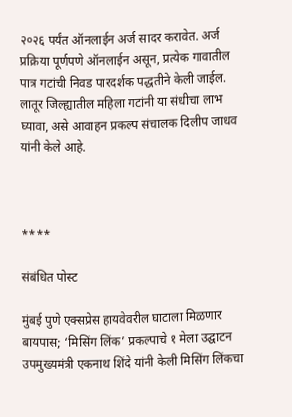२०२६ पर्यंत ऑनलाईन अर्ज सादर करावेत. अर्ज प्रक्रिया पूर्णपणे ऑनलाईन असून, प्रत्येक गावातील पात्र गटांची निवड पारदर्शक पद्धतीने केली जाईल. लातूर जिल्ह्यातील महिला गटांनी या संधीचा लाभ घ्यावा, असे आवाहन प्रकल्प संचालक दिलीप जाधव यांनी केले आहे.



****

संबंधित पोस्ट

मुंबई पुणे एक्सप्रेस हायवेवरील घाटाला मिळणार बायपास; ‘मिसिंग लिंक’ प्रकल्पाचे १ मेला उद्घाटन उपमुख्यमंत्री एकनाथ शिंदे यांनी केली मिसिंग लिंकचा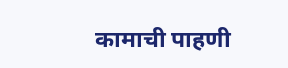कामाची पाहणी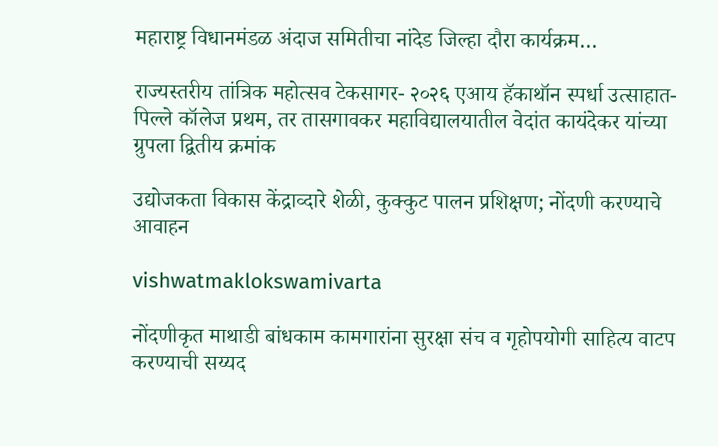महाराष्ट्र विधानमंडळ अंदाज समितीचा नांदेड जिल्हा दौरा कार्यक्रम…

राज्यस्तरीय तांत्रिक महोत्सव टेकसागर- २०२६ एआय हॅकाथॉन स्पर्धा उत्साहात-पिल्ले कॉलेज प्रथम, तर तासगावकर महाविद्यालयातील वेदांत कायंदेकर यांच्या ग्रुपला द्वितीय क्रमांक

उद्योजकता विकास केंद्राव्दारे शेळी, कुक्कुट पालन प्रशिक्षण; नोंदणी करण्याचे आवाहन

vishwatmaklokswamivarta

नोंदणीकृत माथाडी बांधकाम कामगारांना सुरक्षा संच व गृहोपयोगी साहित्य वाटप करण्याची सय्यद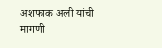अशफाक अली यांची मागणी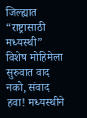जिल्ह्यात “राष्ट्रासाठी मध्यस्थी” विशेष मोहिमेला सुरुवात वाद नको, संवाद हवा! मध्यस्थीने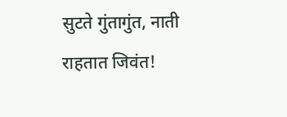सुटते गुंतागुंत, नाती राहतात जिवंत!